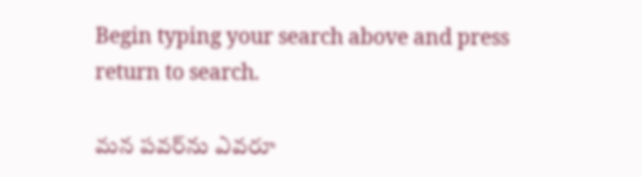Begin typing your search above and press return to search.

మ‌న ప‌వ‌ర్‌ను ఎవ‌రూ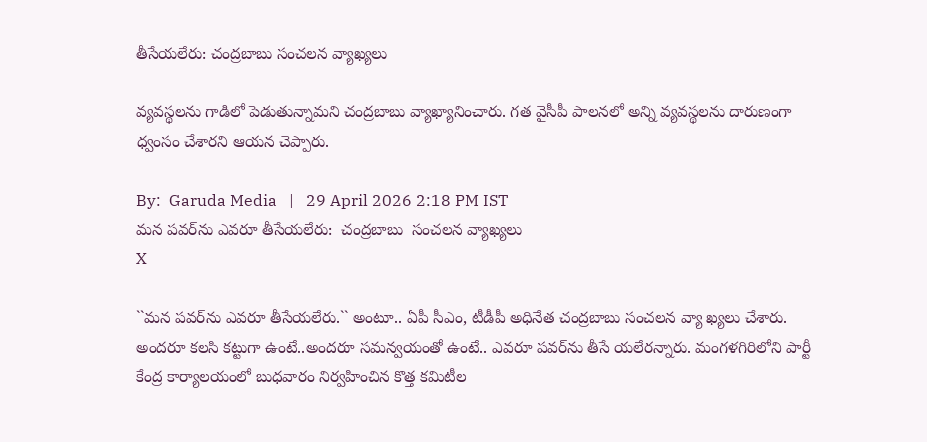తీసేయ‌లేరు: చంద్ర‌బాబు సంచ‌ల‌న వ్యాఖ్య‌లు

వ్య‌వ‌స్థ‌ల‌ను గాడిలో పెడుతున్నామ‌ని చంద్ర‌బాబు వ్యాఖ్యానించారు. గ‌త వైసీపీ పాల‌న‌లో అన్ని వ్య‌వ‌స్థ‌లను దారుణంగా ధ్వంసం చేశార‌ని ఆయ‌న చెప్పారు.

By:  Garuda Media   |   29 April 2026 2:18 PM IST
మ‌న ప‌వ‌ర్‌ను ఎవ‌రూ తీసేయ‌లేరు:  చంద్ర‌బాబు  సంచ‌ల‌న వ్యాఖ్య‌లు
X

``మ‌న ప‌వ‌ర్‌ను ఎవ‌రూ తీసేయ‌లేరు.`` అంటూ.. ఏపీ సీఎం, టీడీపీ అధినేత చంద్ర‌బాబు సంచ‌ల‌న వ్యా ఖ్యలు చేశారు. అంద‌రూ క‌ల‌సి క‌ట్టుగా ఉంటే..అంద‌రూ స‌మ‌న్వ‌యంతో ఉంటే.. ఎవ‌రూ ప‌వ‌ర్‌ను తీసే య‌లేర‌న్నారు. మంగ‌ళ‌గిరిలోని పార్టీ కేంద్ర కార్యాల‌యంలో బుధ‌వారం నిర్వ‌హించిన కొత్త క‌మిటీల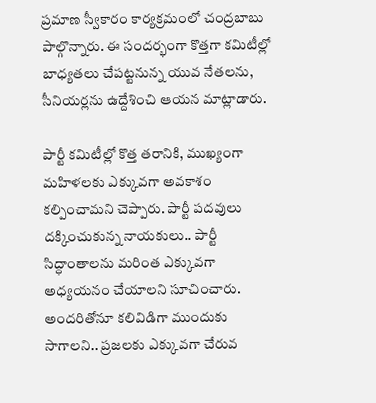ప్ర‌మాణ స్వీకారం కార్య‌క్ర‌మంలో చంద్ర‌బాబు పాల్గొన్నారు. ఈ సంద‌ర్భంగా కొత్తగా క‌మిటీల్లో బాధ్య‌తలు చేప‌ట్ట‌నున్న యువ నేత‌ల‌ను, సీనియ‌ర్ల‌ను ఉద్దేశించి ఆయ‌న మాట్లాడారు.

పార్టీ క‌మిటీల్లో కొత్త త‌రానికి, ముఖ్యంగా మ‌హిళ‌ల‌కు ఎక్కువ‌గా అవ‌కాశం క‌ల్పించామ‌ని చెప్పారు. పార్టీ ప‌ద‌వులు ద‌క్కించుకున్న నాయ‌కులు.. పార్టీ సిద్ధాంతాల‌ను మ‌రింత ఎక్కువ‌గా అధ్య‌య‌నం చేయాల‌ని సూచించారు. అంద‌రితోనూ క‌లివిడిగా ముందుకు సాగాల‌ని.. ప్ర‌జ‌ల‌కు ఎక్కువ‌గా చేరువ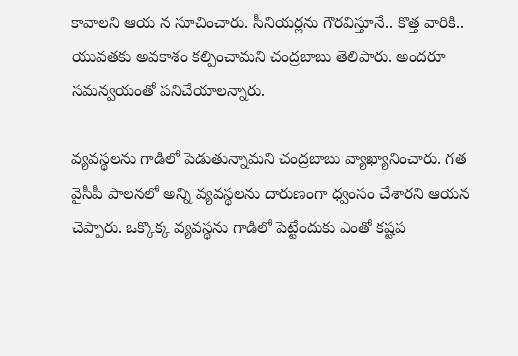కావాల‌ని ఆయ న సూచించారు. సీనియ‌ర్ల‌ను గౌర‌విస్తూనే.. కొత్త వారికి.. యువ‌త‌కు అవ‌కాశం క‌ల్పించామ‌ని చంద్రబాబు తెలిపారు. అంద‌రూ స‌మ‌న్వ‌యంతో ప‌నిచేయాల‌న్నారు.

వ్య‌వ‌స్థ‌ల‌ను గాడిలో పెడుతున్నామ‌ని చంద్ర‌బాబు వ్యాఖ్యానించారు. గ‌త వైసీపీ పాల‌న‌లో అన్ని వ్య‌వ‌స్థ‌లను దారుణంగా ధ్వంసం చేశార‌ని ఆయ‌న చెప్పారు. ఒక్కొక్క వ్య‌వ‌స్థ‌ను గాడిలో పెట్టేందుకు ఎంతో క‌ష్టప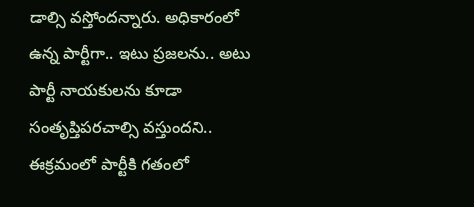డాల్సి వ‌స్తోంద‌న్నారు. అధికారంలో ఉన్న పార్టీగా.. ఇటు ప్ర‌జ‌ల‌ను.. అటు పార్టీ నాయ‌కుల‌ను కూడా సంతృప్తిప‌ర‌చాల్సి వ‌స్తుంద‌ని.. ఈక్ర‌మంలో పార్టీకి గ‌తంలో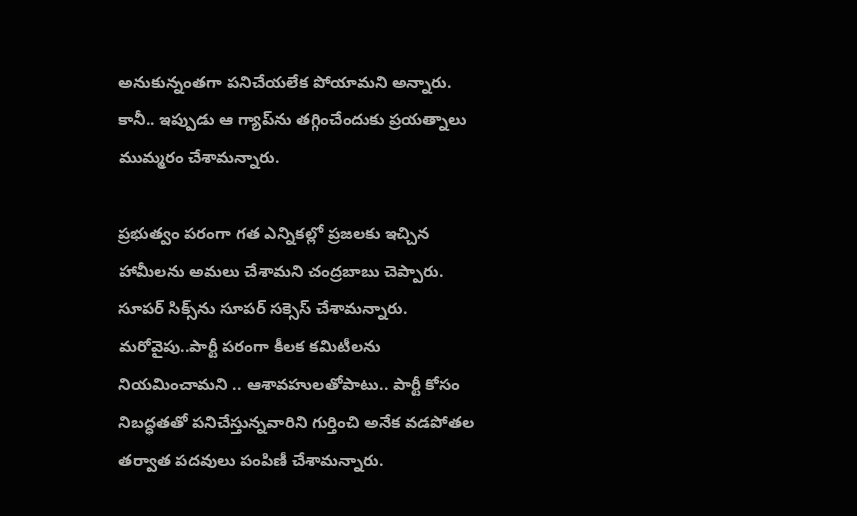అనుకున్నంతగా ప‌నిచేయ‌లేక పోయామ‌ని అన్నారు. కానీ.. ఇప్పుడు ఆ గ్యాప్‌ను త‌గ్గించేందుకు ప్ర‌య‌త్నాలు ముమ్మ‌రం చేశామ‌న్నారు.

ప్ర‌భుత్వం ప‌రంగా గ‌త ఎన్నిక‌ల్లో ప్ర‌జ‌ల‌కు ఇచ్చిన హామీల‌ను అమ‌లు చేశామ‌ని చంద్ర‌బాబు చెప్పారు. సూప‌ర్ సిక్స్‌ను సూప‌ర్ స‌క్సెస్ చేశామ‌న్నారు. మ‌రోవైపు..పార్టీ ప‌రంగా కీల‌క క‌మిటీల‌ను నియ‌మించామ‌ని .. ఆశావ‌హుల‌తోపాటు.. పార్టీ కోసం నిబ‌ద్ధ‌త‌తో ప‌నిచేస్తున్నవారిని గుర్తించి అనేక వ‌డ‌పోత‌ల త‌ర్వాత ప‌ద‌వులు పంపిణీ చేశామ‌న్నారు.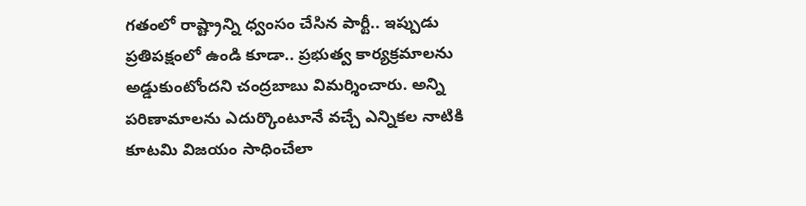గ‌తంలో రాష్ట్రాన్ని ధ్వంసం చేసిన పార్టీ.. ఇప్పుడు ప్ర‌తిప‌క్షంలో ఉండి కూడా.. ప్ర‌భుత్వ కార్య‌క్ర‌మాల‌ను అడ్డుకుంటోంద‌ని చంద్ర‌బాబు విమ‌ర్శించారు. అన్ని ప‌రిణామాల‌ను ఎదుర్కొంటూనే వ‌చ్చే ఎన్నిక‌ల నాటికి కూట‌మి విజ‌యం సాధించేలా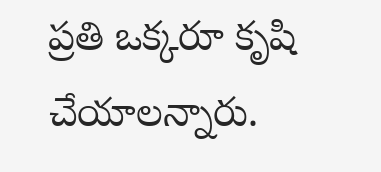ప్ర‌తి ఒక్క‌రూ కృషి చేయాల‌న్నారు.